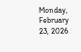Monday, February 23, 2026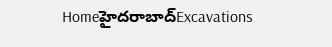Homeహైదరాబాద్‌Excavations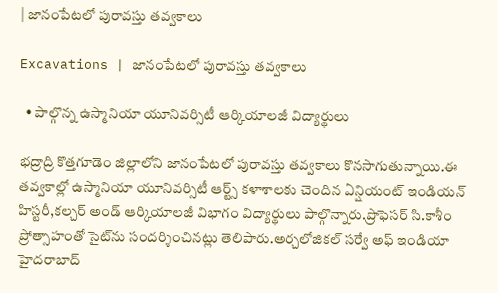| జానంపేటలో పురావస్తు తవ్వకాలు

Excavations | జానంపేటలో పురావస్తు తవ్వకాలు

  • పాల్గొన్న ఉస్మానియా యూనివర్సిటీ ఆర్కియాలజీ విద్యార్థులు

భద్రాద్రి కొత్తగూడెం జిల్లాలోని జానంపేటలో పురావస్తు తవ్వకాలు కొనసాగుతున్నాయి.ఈ తవ్వకాల్లో ఉస్మానియా యూనివర్సిటీ ఆర్ట్స్ కళాశాలకు చెందిన ఏన్షియంట్ ఇండియన్ హిస్టరీ,కల్చర్ అండ్ ఆర్కియాలజీ విభాగం విద్యార్థులు పాల్గొన్నారు.ప్రొఫెసర్ సి.కాశీం ప్రోత్సాహంతో సైట్‌ను సందర్శించినట్లు తెలిపారు.అర్చలోజికల్ సర్వే అఫ్ ఇండియా హైదరాబాద్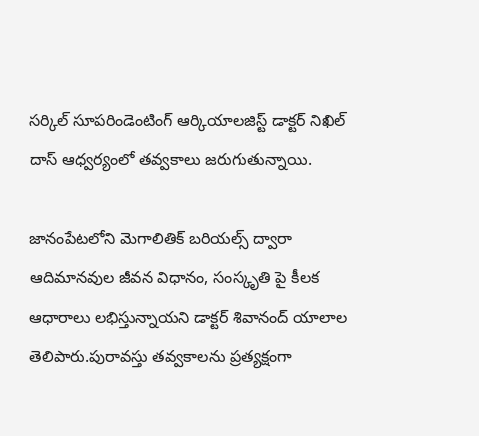సర్కిల్ సూపరిండెంటింగ్ ఆర్కియాలజిస్ట్ డాక్టర్ నిఖిల్ దాస్ ఆధ్వర్యంలో తవ్వకాలు జరుగుతున్నాయి.

జానంపేటలోని మెగాలితిక్ బరియల్స్ ద్వారా ఆదిమానవుల జీవన విధానం, సంస్కృతి పై కీలక ఆధారాలు లభిస్తున్నాయని డాక్టర్ శివానంద్ యాలాల తెలిపారు.పురావస్తు తవ్వకాలను ప్రత్యక్షంగా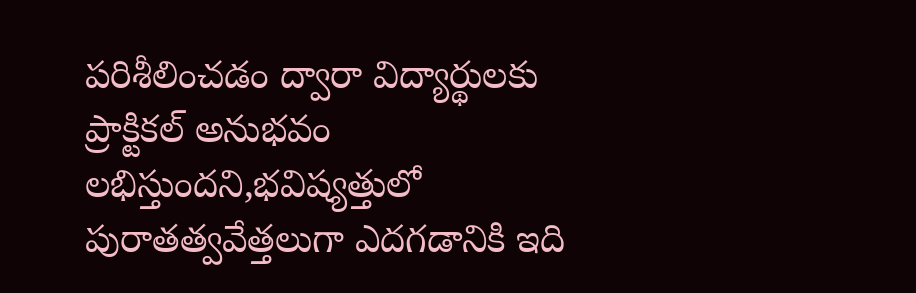పరిశీలించడం ద్వారా విద్యార్థులకు ప్రాక్టికల్ అనుభవం లభిస్తుందని,భవిష్యత్తులో పురాతత్వవేత్తలుగా ఎదగడానికి ఇది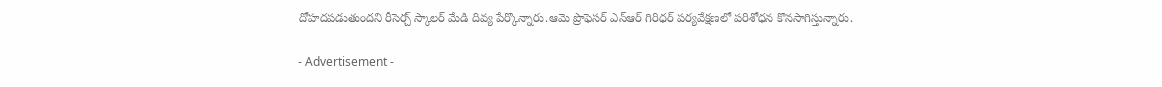దోహదపడుతుందని రీసెర్చ్ స్కాలర్ మేడి దివ్య పేర్కొన్నారు.ఆమె ప్రొఫెసర్ ఎన్ఆర్ గిరిధర్ పర్యవేక్షణలో పరిశోధన కొనసాగిస్తున్నారు.

- Advertisement -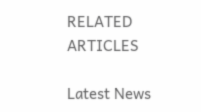RELATED ARTICLES

Latest News